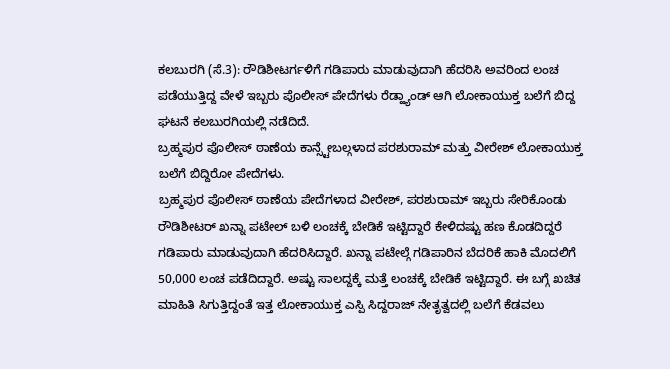ಕಲಬುರಗಿ (ಸೆ.3): ರೌಡಿಶೀಟರ್ಗಳಿಗೆ ಗಡಿಪಾರು ಮಾಡುವುದಾಗಿ ಹೆದರಿಸಿ ಅವರಿಂದ ಲಂಚ ಪಡೆಯುತ್ತಿದ್ದ ವೇಳೆ ಇಬ್ಬರು ಪೊಲೀಸ್ ಪೇದೆಗಳು ರೆಡ್ಹ್ಯಾಂಡ್ ಆಗಿ ಲೋಕಾಯುಕ್ತ ಬಲೆಗೆ ಬಿದ್ದ ಘಟನೆ ಕಲಬುರಗಿಯಲ್ಲಿ ನಡೆದಿದೆ.
ಬ್ರಹ್ಮಪುರ ಪೊಲೀಸ್ ಠಾಣೆಯ ಕಾನ್ಸ್ಟೇಬಲ್ಗಳಾದ ಪರಶುರಾಮ್ ಮತ್ತು ವೀರೇಶ್ ಲೋಕಾಯುಕ್ತ ಬಲೆಗೆ ಬಿದ್ದಿರೋ ಪೇದೆಗಳು.
ಬ್ರಹ್ಮಪುರ ಪೊಲೀಸ್ ಠಾಣೆಯ ಪೇದೆಗಳಾದ ವೀರೇಶ್, ಪರಶುರಾಮ್ ಇಬ್ಬರು ಸೇರಿಕೊಂಡು ರೌಡಿಶೀಟರ್ ಖನ್ನಾ ಪಟೇಲ್ ಬಳಿ ಲಂಚಕ್ಕೆ ಬೇಡಿಕೆ ಇಟ್ಟಿದ್ದಾರೆ ಕೇಳಿದಷ್ಟು ಹಣ ಕೊಡದಿದ್ದರೆ ಗಡಿಪಾರು ಮಾಡುವುದಾಗಿ ಹೆದರಿಸಿದ್ದಾರೆ. ಖನ್ನಾ ಪಟೇಲ್ಗೆ ಗಡಿಪಾರಿನ ಬೆದರಿಕೆ ಹಾಕಿ ಮೊದಲಿಗೆ 50,000 ಲಂಚ ಪಡೆದಿದ್ದಾರೆ. ಅಷ್ಟು ಸಾಲದ್ದಕ್ಕೆ ಮತ್ತೆ ಲಂಚಕ್ಕೆ ಬೇಡಿಕೆ ಇಟ್ಟಿದ್ದಾರೆ. ಈ ಬಗ್ಗೆ ಖಚಿತ ಮಾಹಿತಿ ಸಿಗುತ್ತಿದ್ದಂತೆ ಇತ್ತ ಲೋಕಾಯುಕ್ತ ಎಸ್ಪಿ ಸಿದ್ದರಾಜ್ ನೇತೃತ್ವದಲ್ಲಿ ಬಲೆಗೆ ಕೆಡವಲು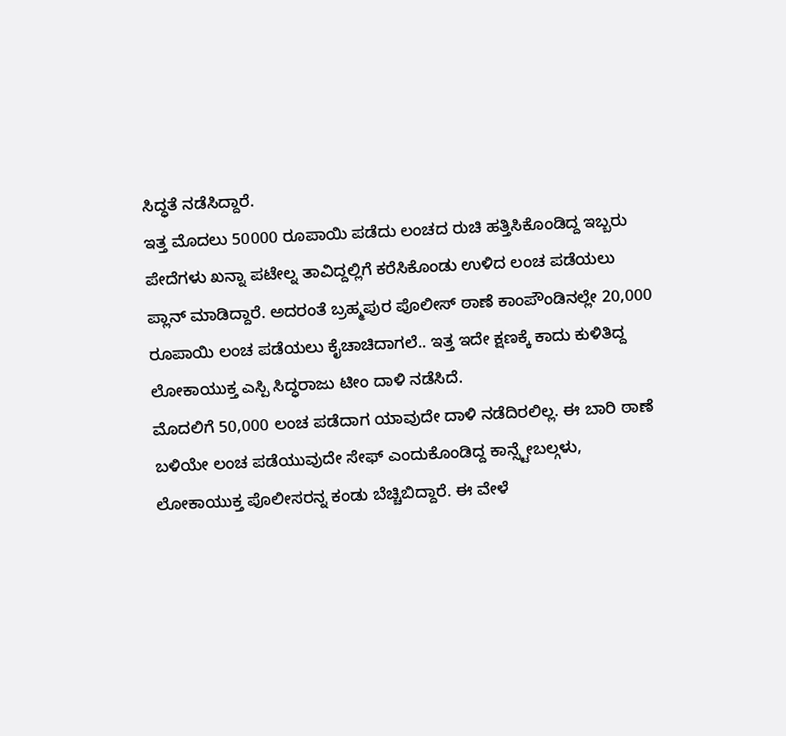ಸಿದ್ಧತೆ ನಡೆಸಿದ್ದಾರೆ.
ಇತ್ತ ಮೊದಲು 50000 ರೂಪಾಯಿ ಪಡೆದು ಲಂಚದ ರುಚಿ ಹತ್ತಿಸಿಕೊಂಡಿದ್ದ ಇಬ್ಬರು ಪೇದೆಗಳು ಖನ್ನಾ ಪಟೇಲ್ನ ತಾವಿದ್ದಲ್ಲಿಗೆ ಕರೆಸಿಕೊಂಡು ಉಳಿದ ಲಂಚ ಪಡೆಯಲು ಪ್ಲಾನ್ ಮಾಡಿದ್ದಾರೆ. ಅದರಂತೆ ಬ್ರಹ್ಮಪುರ ಪೊಲೀಸ್ ಠಾಣೆ ಕಾಂಪೌಂಡಿನಲ್ಲೇ 20,000 ರೂಪಾಯಿ ಲಂಚ ಪಡೆಯಲು ಕೈಚಾಚಿದಾಗಲೆ.. ಇತ್ತ ಇದೇ ಕ್ಷಣಕ್ಕೆ ಕಾದು ಕುಳಿತಿದ್ದ ಲೋಕಾಯುಕ್ತ ಎಸ್ಪಿ ಸಿದ್ಧರಾಜು ಟೀಂ ದಾಳಿ ನಡೆಸಿದೆ.
ಮೊದಲಿಗೆ 50,000 ಲಂಚ ಪಡೆದಾಗ ಯಾವುದೇ ದಾಳಿ ನಡೆದಿರಲಿಲ್ಲ. ಈ ಬಾರಿ ಠಾಣೆ ಬಳಿಯೇ ಲಂಚ ಪಡೆಯುವುದೇ ಸೇಫ್ ಎಂದುಕೊಂಡಿದ್ದ ಕಾನ್ಸ್ಟೇಬಲ್ಗಳು, ಲೋಕಾಯುಕ್ತ ಪೊಲೀಸರನ್ನ ಕಂಡು ಬೆಚ್ಚಿಬಿದ್ದಾರೆ. ಈ ವೇಳೆ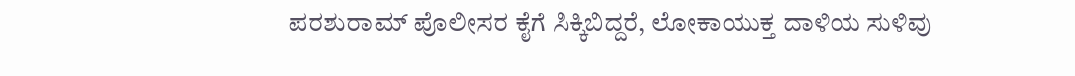ಪರಶುರಾಮ್ ಪೊಲೀಸರ ಕೈಗೆ ಸಿಕ್ಕಿಬಿದ್ದರೆ, ಲೋಕಾಯುಕ್ತ ದಾಳಿಯ ಸುಳಿವು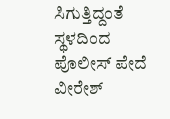ಸಿಗುತ್ತಿದ್ದಂತೆ ಸ್ಥಳದಿಂದ ಪೊಲೀಸ್ ಪೇದೆ ವೀರೇಶ್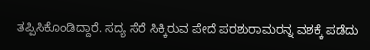ತಪ್ಪಿಸಿಕೊಂಡಿದ್ದಾರೆ. ಸದ್ಯ ಸೆರೆ ಸಿಕ್ಕಿರುವ ಪೇದೆ ಪರಶುರಾಮರನ್ನ ವಶಕ್ಕೆ ಪಡೆದು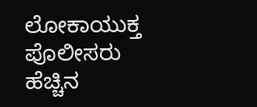ಲೋಕಾಯುಕ್ತ ಪೊಲೀಸರು ಹೆಚ್ಚಿನ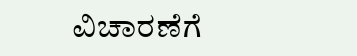ವಿಚಾರಣೆಗೆ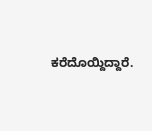ಕರೆದೊಯ್ದಿದ್ದಾರೆ.